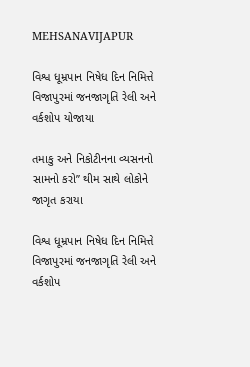MEHSANAVIJAPUR

વિશ્વ ધૂમ્રપાન નિષેધ દિન નિમિત્તે વિજાપુરમાં જનજાગૃતિ રેલી અને વર્કશોપ યોજાયા

તમાકુ અને નિકોટીનના વ્યસનનો સામનો કરો” થીમ સાથે લોકોને જાગૃત કરાયા

વિશ્વ ધૂમ્રપાન નિષેધ દિન નિમિત્તે વિજાપુરમાં જનજાગૃતિ રેલી અને વર્કશોપ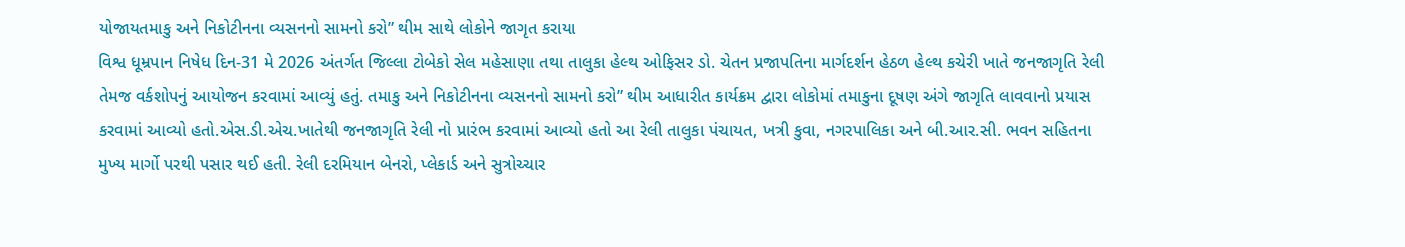યોજાયતમાકુ અને નિકોટીનના વ્યસનનો સામનો કરો” થીમ સાથે લોકોને જાગૃત કરાયા
વિશ્વ ધૂમ્રપાન નિષેધ દિન-31 મે 2026 અંતર્ગત જિલ્લા ટોબેકો સેલ મહેસાણા તથા તાલુકા હેલ્થ ઓફિસર ડો. ચેતન પ્રજાપતિના માર્ગદર્શન હેઠળ હેલ્થ કચેરી ખાતે જનજાગૃતિ રેલી તેમજ વર્કશોપનું આયોજન કરવામાં આવ્યું હતું. તમાકુ અને નિકોટીનના વ્યસનનો સામનો કરો” થીમ આધારીત કાર્યક્રમ દ્વારા લોકોમાં તમાકુના દૂષણ અંગે જાગૃતિ લાવવાનો પ્રયાસ કરવામાં આવ્યો હતો.એસ.ડી.એચ.ખાતેથી જનજાગૃતિ રેલી નો પ્રારંભ કરવામાં આવ્યો હતો આ રેલી તાલુકા પંચાયત, ખત્રી કુવા, નગરપાલિકા અને બી.આર.સી. ભવન સહિતના મુખ્ય માર્ગો પરથી પસાર થઈ હતી. રેલી દરમિયાન બેનરો, પ્લેકાર્ડ અને સુત્રોચ્ચાર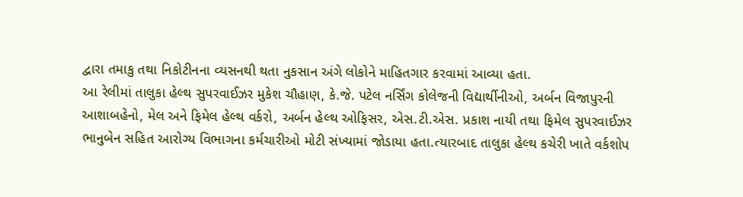દ્વારા તમાકુ તથા નિકોટીનના વ્યસનથી થતા નુકસાન અંગે લોકોને માહિતગાર કરવામાં આવ્યા હતા.
આ રેલીમાં તાલુકા હેલ્થ સુપરવાઈઝર મુકેશ ચૌહાણ, કે.જે. પટેલ નર્સિંગ કોલેજની વિદ્યાર્થીનીઓ, અર્બન વિજાપુરની આશાબહેનો, મેલ અને ફિમેલ હેલ્થ વર્કરો, અર્બન હેલ્થ ઓફિસર, એસ.ટી.એસ. પ્રકાશ નાયી તથા ફિમેલ સુપરવાઈઝર ભાનુબેન સહિત આરોગ્ય વિભાગના કર્મચારીઓ મોટી સંખ્યામાં જોડાયા હતા.ત્યારબાદ તાલુકા હેલ્થ કચેરી ખાતે વર્કશોપ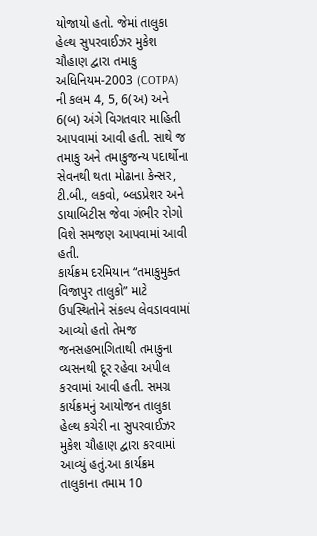યોજાયો હતો. જેમાં તાલુકા હેલ્થ સુપરવાઈઝર મુકેશ ચૌહાણ દ્વારા તમાકુ અધિનિયમ-2003 (COTPA) ની કલમ 4, 5, 6(અ) અને 6(બ) અંગે વિગતવાર માહિતી આપવામાં આવી હતી. સાથે જ તમાકુ અને તમાકુજન્ય પદાર્થોના સેવનથી થતા મોઢાના કેન્સર, ટી.બી., લકવો, બ્લડપ્રેશર અને ડાયાબિટીસ જેવા ગંભીર રોગો વિશે સમજણ આપવામાં આવી હતી.
કાર્યક્રમ દરમિયાન “તમાકુમુક્ત વિજાપુર તાલુકો” માટે ઉપસ્થિતોને સંકલ્પ લેવડાવવામાં આવ્યો હતો તેમજ જનસહભાગિતાથી તમાકુના વ્યસનથી દૂર રહેવા અપીલ કરવામાં આવી હતી. સમગ્ર કાર્યક્રમનું આયોજન તાલુકા હેલ્થ કચેરી ના સુપરવાઈઝર મુકેશ ચૌહાણ દ્વારા કરવામાં આવ્યું હતું.આ કાર્યક્રમ તાલુકાના તમામ 10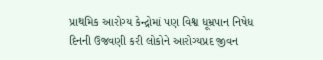પ્રાથમિક આરોગ્ય કેન્દ્રોમાં પણ વિશ્વ ધૂમ્રપાન નિષેધ દિનની ઉજવણી કરી લોકોને આરોગ્યપ્રદ જીવન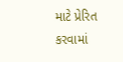માટે પ્રેરિત કરવામાં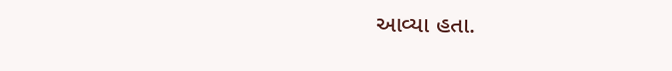આવ્યા હતા.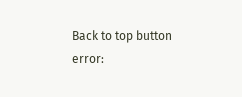Back to top button
error: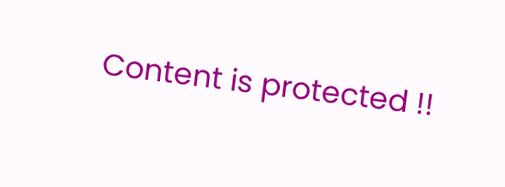Content is protected !!